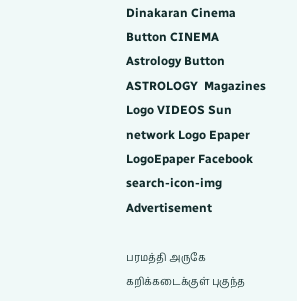Dinakaran Cinema Button CINEMA Astrology Button ASTROLOGY  Magazines Logo VIDEOS Sun network Logo Epaper LogoEpaper Facebook
search-icon-img
Advertisement

பரமத்தி அருகே கறிக்கடைக்குள் புகுந்த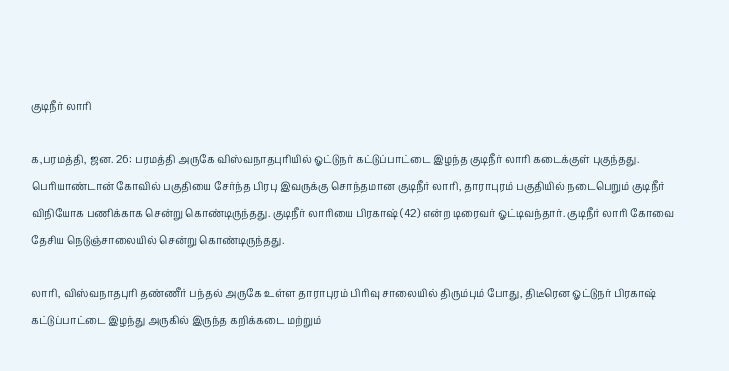குடிநீர் லாரி

க,பரமத்தி, ஜன. 26: பரமத்தி அருகே விஸ்வநாதபுரியில் ஓட்டுநர் கட்டுப்பாட்டை இழந்த குடிநீர் லாரி கடைக்குள் புகுந்தது. பெரியாண்டான் கோவில் பகுதியை சேர்ந்த பிரபு இவருக்கு சொந்தமான குடிநீர் லாரி, தாராபுரம் பகுதியில் நடைபெறும் குடிநீர் விநியோக பணிக்காக சென்று கொண்டிருந்தது. குடிநீர் லாரியை பிரகாஷ் (42) என்ற டிரைவர் ஓட்டிவந்தார். குடிநீர் லாரி கோவை தேசிய நெடுஞ்சாலையில் சென்று கொண்டிருந்தது.

லாரி, விஸ்வநாதபுரி தண்ணீர் பந்தல் அருகே உள்ள தாராபுரம் பிரிவு சாலையில் திரும்பும் போது, திடீரென ஓட்டுநர் பிரகாஷ் கட்டுப்பாட்டை இழந்து அருகில் இருந்த கறிக்கடை மற்றும்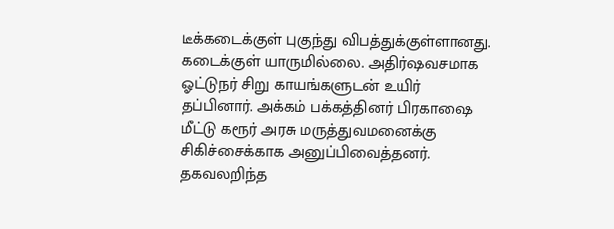டீக்கடைக்குள் புகுந்து விபத்துக்குள்ளானது. கடைக்குள் யாருமில்லை. அதிர்ஷவசமாக ஓட்டுநர் சிறு காயங்களுடன் உயிர் தப்பினார். அக்கம் பக்கத்தினர் பிரகாஷை மீட்டு கரூர் அரசு மருத்துவமனைக்கு சிகிச்சைக்காக அனுப்பிவைத்தனர். தகவலறிந்த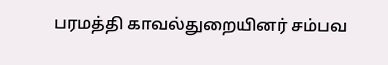பரமத்தி காவல்துறையினர் சம்பவ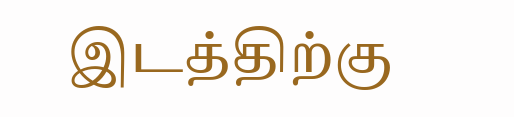இடத்திற்கு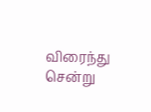விரைந்து சென்று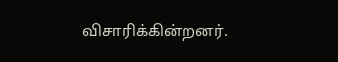விசாரிக்கின்றனர்.